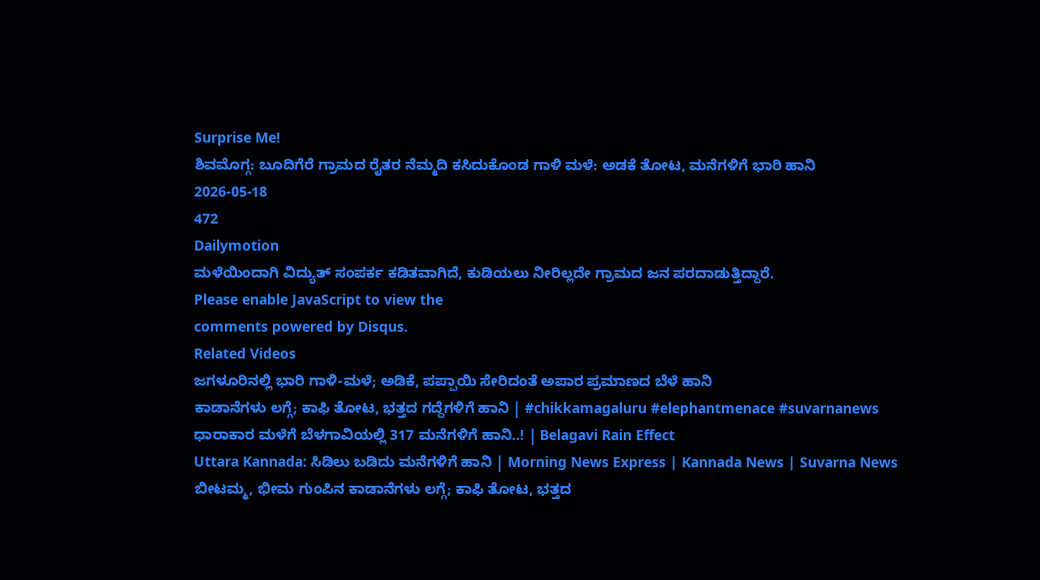Surprise Me!
ಶಿವಮೊಗ್ಗ: ಬೂದಿಗೆರೆ ಗ್ರಾಮದ ರೈತರ ನೆಮ್ಮದಿ ಕಸಿದುಕೊಂಡ ಗಾಳಿ ಮಳೆ: ಅಡಕೆ ತೋಟ, ಮನೆಗಳಿಗೆ ಭಾರಿ ಹಾನಿ
2026-05-18
472
Dailymotion
ಮಳೆಯಿಂದಾಗಿ ವಿದ್ಯುತ್ ಸಂಪರ್ಕ ಕಡಿತವಾಗಿದೆ, ಕುಡಿಯಲು ನೀರಿಲ್ಲದೇ ಗ್ರಾಮದ ಜನ ಪರದಾಡುತ್ತಿದ್ದಾರೆ.
Please enable JavaScript to view the
comments powered by Disqus.
Related Videos
ಜಗಳೂರಿನಲ್ಲಿ ಭಾರಿ ಗಾಳಿ-ಮಳೆ; ಅಡಿಕೆ, ಪಪ್ಪಾಯಿ ಸೇರಿದಂತೆ ಅಪಾರ ಪ್ರಮಾಣದ ಬೆಳೆ ಹಾನಿ
ಕಾಡಾನೆಗಳು ಲಗ್ಗೆ; ಕಾಫಿ ತೋಟ, ಭತ್ತದ ಗದ್ದೆಗಳಿಗೆ ಹಾನಿ | #chikkamagaluru #elephantmenace #suvarnanews
ಧಾರಾಕಾರ ಮಳೆಗೆ ಬೆಳಗಾವಿಯಲ್ಲಿ 317 ಮನೆಗಳಿಗೆ ಹಾನಿ..! | Belagavi Rain Effect
Uttara Kannada: ಸಿಡಿಲು ಬಡಿದು ಮನೆಗಳಿಗೆ ಹಾನಿ | Morning News Express | Kannada News | Suvarna News
ಬೀಟಮ್ಮ, ಭೀಮ ಗುಂಪಿನ ಕಾಡಾನೆಗಳು ಲಗ್ಗೆ; ಕಾಫಿ ತೋಟ, ಭತ್ತದ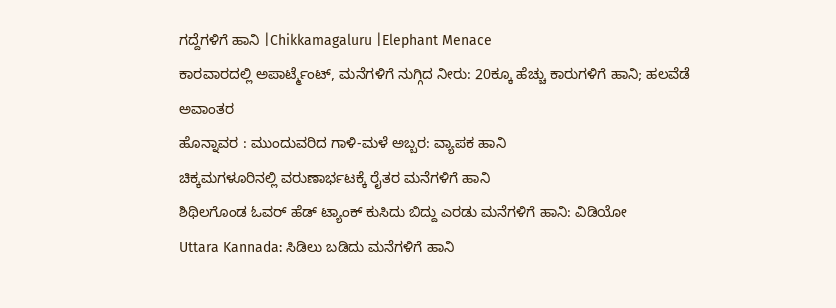ಗದ್ದೆಗಳಿಗೆ ಹಾನಿ |Chikkamagaluru |Elephant Menace
ಕಾರವಾರದಲ್ಲಿ ಅಪಾರ್ಟ್ಮೆಂಟ್, ಮನೆಗಳಿಗೆ ನುಗ್ಗಿದ ನೀರು: 20ಕ್ಕೂ ಹೆಚ್ಚು ಕಾರುಗಳಿಗೆ ಹಾನಿ; ಹಲವೆಡೆ ಅವಾಂತರ
ಹೊನ್ನಾವರ : ಮುಂದುವರಿದ ಗಾಳಿ-ಮಳೆ ಅಬ್ಬರ: ವ್ಯಾಪಕ ಹಾನಿ
ಚಿಕ್ಕಮಗಳೂರಿನಲ್ಲಿ ವರುಣಾರ್ಭಟಕ್ಕೆ ರೈತರ ಮನೆಗಳಿಗೆ ಹಾನಿ
ಶಿಥಿಲಗೊಂಡ ಓವರ್ ಹೆಡ್ ಟ್ಯಾಂಕ್ ಕುಸಿದು ಬಿದ್ದು ಎರಡು ಮನೆಗಳಿಗೆ ಹಾನಿ: ವಿಡಿಯೋ
Uttara Kannada: ಸಿಡಿಲು ಬಡಿದು ಮನೆಗಳಿಗೆ ಹಾನಿ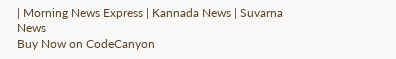| Morning News Express | Kannada News | Suvarna News
Buy Now on CodeCanyon